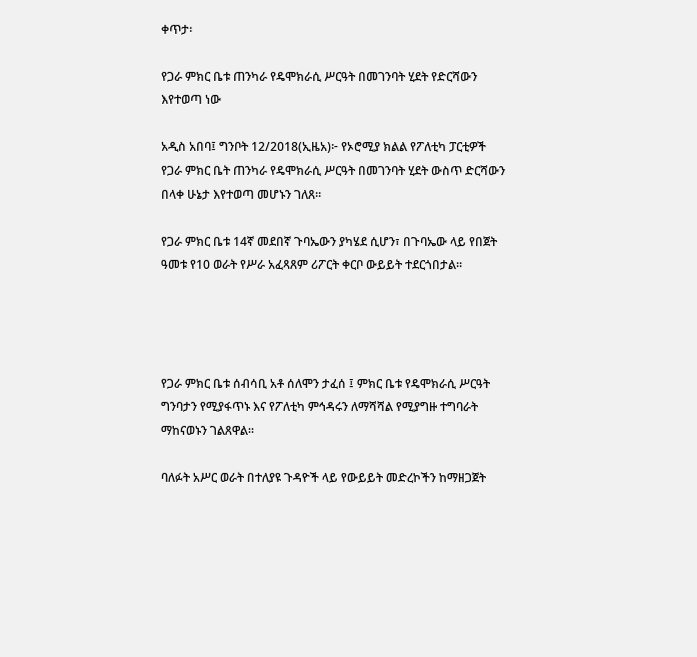ቀጥታ፡

የጋራ ምክር ቤቱ ጠንካራ የዴሞክራሲ ሥርዓት በመገንባት ሂደት የድርሻውን እየተወጣ ነው

አዲስ አበባ፤ ግንቦት 12/2018(ኢዜአ)፦ የኦሮሚያ ክልል የፖለቲካ ፓርቲዎች የጋራ ምክር ቤት ጠንካራ የዴሞክራሲ ሥርዓት በመገንባት ሂደት ውስጥ ድርሻውን በላቀ ሁኔታ እየተወጣ መሆኑን ገለጸ።

የጋራ ምክር ቤቱ 14ኛ መደበኛ ጉባኤውን ያካሄደ ሲሆን፣ በጉባኤው ላይ የበጀት ዓመቱ የ10 ወራት የሥራ አፈጻጸም ሪፖርት ቀርቦ ውይይት ተደርጎበታል።




የጋራ ምክር ቤቱ ሰብሳቢ አቶ ሰለሞን ታፈሰ ፤ ምክር ቤቱ የዴሞክራሲ ሥርዓት ግንባታን የሚያፋጥኑ እና የፖለቲካ ምኅዳሩን ለማሻሻል የሚያግዙ ተግባራት ማከናወኑን ገልጸዋል።

ባለፉት አሥር ወራት በተለያዩ ጉዳዮች ላይ የውይይት መድረኮችን ከማዘጋጀት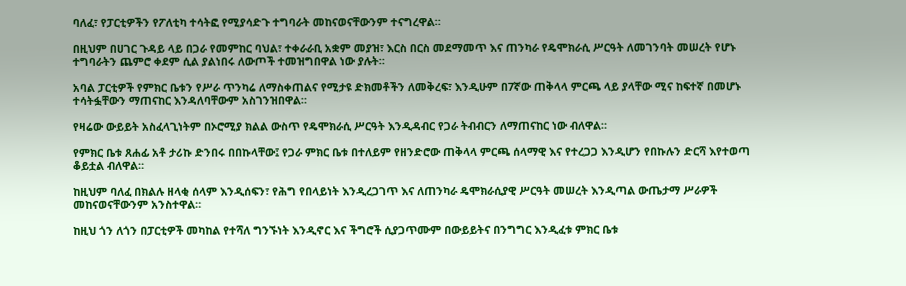ባለፈ፣ የፓርቲዎችን የፖለቲካ ተሳትፎ የሚያሳድጉ ተግባራት መከናወናቸውንም ተናግረዋል።

በዚህም በሀገር ጉዳይ ላይ በጋራ የመምከር ባህል፣ ተቀራራቢ አቋም መያዝ፣ እርስ በርስ መደማመጥ እና ጠንካራ የዴሞክራሲ ሥርዓት ለመገንባት መሠረት የሆኑ ተግባራትን ጨምሮ ቀደም ሲል ያልነበሩ ለውጦች ተመዝግበዋል ነው ያሉት።

አባል ፓርቲዎች የምክር ቤቱን የሥራ ጥንካሬ ለማስቀጠልና የሚታዩ ድክመቶችን ለመቅረፍ፣ እንዲሁም በ7ኛው ጠቅላላ ምርጫ ላይ ያላቸው ሚና ከፍተኛ በመሆኑ ተሳትፏቸውን ማጠናከር እንዳለባቸውም አስገንዝበዋል።

የዛሬው ውይይት አስፈላጊነትም በኦሮሚያ ክልል ውስጥ የዴሞክራሲ ሥርዓት እንዲዳብር የጋራ ትብብርን ለማጠናከር ነው ብለዋል።

የምክር ቤቱ ጸሐፊ አቶ ታሪኩ ድንበሩ በበኩላቸው፤ የጋራ ምክር ቤቱ በተለይም የዘንድሮው ጠቅላላ ምርጫ ሰላማዊ እና የተረጋጋ እንዲሆን የበኩሉን ድርሻ እየተወጣ ቆይቷል ብለዋል።

ከዚህም ባለፈ በክልሉ ዘላቂ ሰላም እንዲሰፍን፣ የሕግ የበላይነት እንዲረጋገጥ እና ለጠንካራ ዴሞክራሲያዊ ሥርዓት መሠረት እንዲጣል ውጤታማ ሥራዎች መከናወናቸውንም አንስተዋል።

ከዚህ ጎን ለጎን በፓርቲዎች መካከል የተሻለ ግንኙነት እንዲኖር እና ችግሮች ሲያጋጥሙም በውይይትና በንግግር እንዲፈቱ ምክር ቤቱ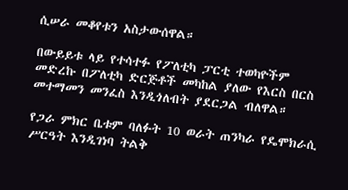ሲሠራ መቆየቱን አስታውሰዋል።

በውይይቱ ላይ የተሳተፉ የፖለቲካ ፓርቲ ተወካዮችም መድረኩ በፖለቲካ ድርጅቶች መካከል ያለው የእርስ በርስ መተማመን መንፈስ እንዲጎለብት ያደርጋል ብለዋል።

የጋራ ምክር ቤቱም ባለፉት 10 ወራት ጠንካራ የዴሞክራሲ ሥርዓት እንዲገነባ ትልቅ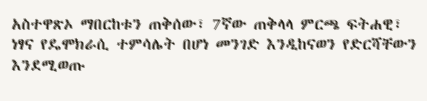አስተዋጽኦ ማበርከቱን ጠቅሰው፣ 7ኛው ጠቅላላ ምርጫ ፍትሐዊ፣ ነፃና የዴሞክራሲ ተምሳሌት በሆነ መንገድ እንዲከናወን የድርሻቸውን እንደሚወጡ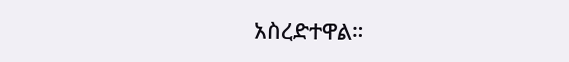አስረድተዋል።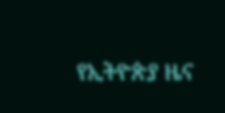የኢትዮጵያ ዜና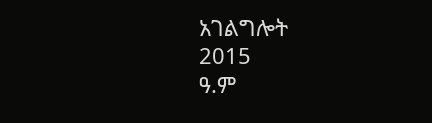አገልግሎት
2015
ዓ.ም